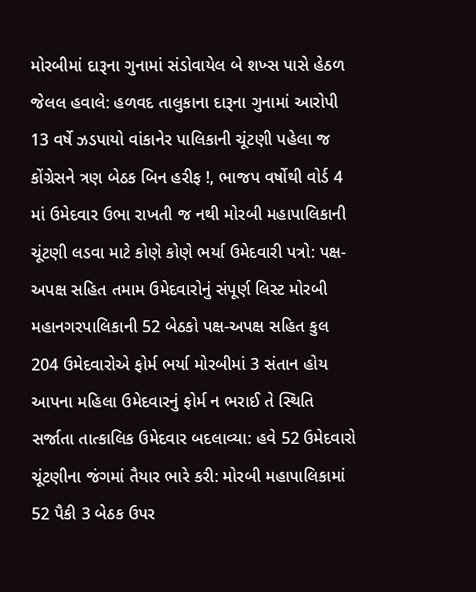મોરબીમાં દારૂના ગુનામાં સંડોવાયેલ બે શખ્સ પાસે હેઠળ જેલલ હવાલે: હળવદ તાલુકાના દારૂના ગુનામાં આરોપી 13 વર્ષે ઝડપાયો વાંકાનેર પાલિકાની ચૂંટણી પહેલા જ કોંગ્રેસને ત્રણ બેઠક બિન હરીફ !, ભાજપ વર્ષોથી વોર્ડ 4 માં ઉમેદવાર ઉભા રાખતી જ નથી મોરબી મહાપાલિકાની ચૂંટણી લડવા માટે કોણે કોણે ભર્યા ઉમેદવારી પત્રો: પક્ષ-અપક્ષ સહિત તમામ ઉમેદવારોનું સંપૂર્ણ લિસ્ટ મોરબી મહાનગરપાલિકાની 52 બેઠકો પક્ષ-અપક્ષ સહિત કુલ 204 ઉમેદવારોએ ફોર્મ ભર્યા મોરબીમાં 3 સંતાન હોય આપના મહિલા ઉમેદવારનું ફોર્મ ન ભરાઈ તે સ્થિતિ સર્જાતા તાત્કાલિક ઉમેદવાર બદલાવ્યા: હવે 52 ઉમેદવારો ચૂંટણીના જંગમાં તૈયાર ભારે કરી: મોરબી મહાપાલિકામાં 52 પૈકી 3 બેઠક ઉપર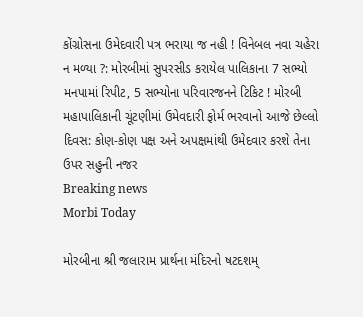કોંગ્રોસના ઉમેદવારી પત્ર ભરાયા જ નહી ! વિનેબલ નવા ચહેરા ન મળ્યા ?: મોરબીમાં સુપરસીડ કરાયેલ પાલિકાના 7 સભ્યો મનપામાં રિપીટ, 5 સભ્યોના પરિવારજનને ટિકિટ ! મોરબી મહાપાલિકાની ચૂંટણીમાં ઉમેવદારી ફોર્મ ભરવાનો આજે છેલ્લો દિવસ: કોણ-કોણ પક્ષ અને અપક્ષમાંથી ઉમેદવાર કરશે તેના ઉપર સહુની નજર
Breaking news
Morbi Today

મોરબીના શ્રી જલારામ પ્રાર્થના મંદિરનો ષટદશમ્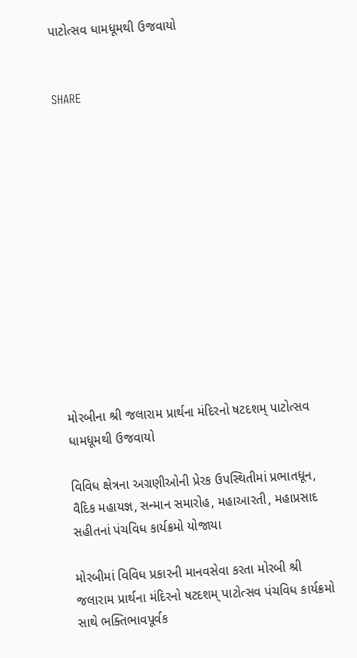પાટોત્સવ ધામધૂમથી ઉજવાયો


SHARE













મોરબીના શ્રી જલારામ પ્રાર્થના મંદિરનો ષટદશમ્ પાટોત્સવ ધામધૂમથી ઉજવાયો

વિવિધ ક્ષેત્રના અગ્રણીઓની પ્રેરક ઉપસ્થિતીમાં પ્રભાતધૂન, વૈદિક મહાયજ્ઞ, સન્માન સમારોહ, મહાઆરતી, મહાપ્રસાદ સહીતનાં પંચવિધ કાર્યક્રમો યોજાયા

મોરબીમાં વિવિધ પ્રકારની માનવસેવા કરતા મોરબી શ્રી જલારામ પ્રાર્થના મંદિરનો ષટદશમ્ પાટોત્સવ પંચવિધ કાર્યક્રમો સાથે ભક્તિભાવપૂર્વક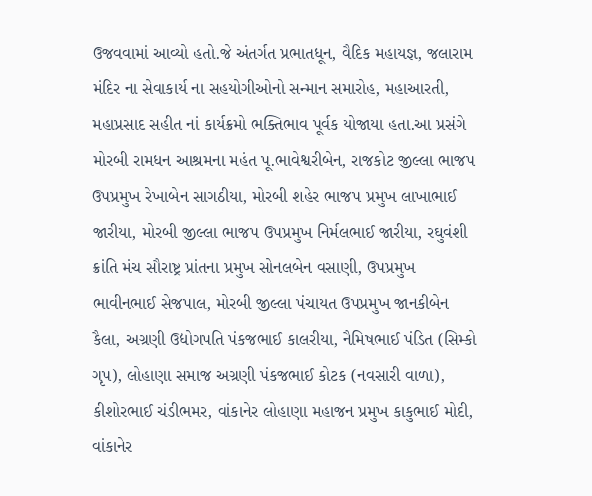ઉજવવામાં આવ્યો હતો.જે અંતર્ગત પ્રભાતધૂન, વૈદિક મહાયજ્ઞ, જલારામ મંદિર ના સેવાકાર્ય ના સહયોગીઓનો સન્માન સમારોહ, મહાઆરતી, મહાપ્રસાદ સહીત નાં કાર્યક્રમો ભક્તિભાવ પૂર્વક યોજાયા હતા.આ પ્રસંગે મોરબી રામધન આશ્રમના મહંત પૂ.ભાવેશ્વરીબેન, રાજકોટ જીલ્લા ભાજપ ઉપપ્રમુખ રેખાબેન સાગઠીયા, મોરબી શહેર ભાજપ પ્રમુખ લાખાભાઈ જારીયા, મોરબી જીલ્લા ભાજપ ઉપપ્રમુખ નિર્મલભાઈ જારીયા, રઘુવંશી ક્રાંતિ મંચ સૌરાષ્ટ્ર પ્રાંતના પ્રમુખ સોનલબેન વસાણી, ઉપપ્રમુખ ભાવીનભાઈ સેજપાલ, મોરબી જીલ્લા પંચાયત ઉપપ્રમુખ જાનકીબેન કૈલા, અગ્રણી ઉદ્યોગપતિ પંકજભાઈ કાલરીયા, નૈમિષભાઈ પંડિત (સિમ્કો ગૃપ), લોહાણા સમાજ અગ્રણી પંકજભાઈ કોટક (નવસારી વાળા), કીશોરભાઈ ચંડીભમર, વાંકાનેર લોહાણા મહાજન પ્રમુખ કાકુભાઈ મોદી, વાંકાનેર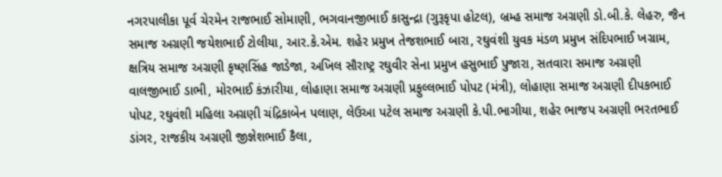નગરપાલીકા પૂર્વ ચેરમેન રાજભાઈ સોમાણી, ભગવાનજીભાઈ કાસુન્દ્રા (ગુરૂકૃપા હોટલ), બ્રમ્હ સમાજ અગ્રણી ડો.બી.કે. લેહરુ, જૈન સમાજ અગ્રણી જયેશભાઈ ટોલીયા, આર.કે.એમ. શહેર પ્રમુખ તેજશભાઈ બારા, રઘુવંશી યુવક મંડળ પ્રમુખ સંદિપભાઈ ખગ્રામ, ક્ષત્રિય સમાજ અગ્રણી કૃષ્ણસિંહ જાડેજા, અખિલ સૌરાષ્ટ્ર રઘુવીર સેના પ્રમુખ હસુભાઈ પુજારા, સતવારા સમાજ અગ્રણી વાલજીભાઈ ડાભી, મોરભાઈ કંઝારીયા, લોહાણા સમાજ અગ્રણી પ્રફુલ્લભાઈ પોપટ (મંત્રી), લોહાણા સમાજ અગ્રણી દીપકભાઈ પોપટ, રઘુવંશી મહિલા અગ્રણી ચંદ્રિકાબેન પલાણ, લેઉઆ પટેલ સમાજ અગ્રણી કે.પી.ભાગીયા, શહેર ભાજપ અગ્રણી ભરતભાઈ ડાંગર, રાજકીય અગ્રણી જીજ્ઞેશભાઈ કૈલા,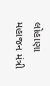લોહાણા મહાજન મંત્રી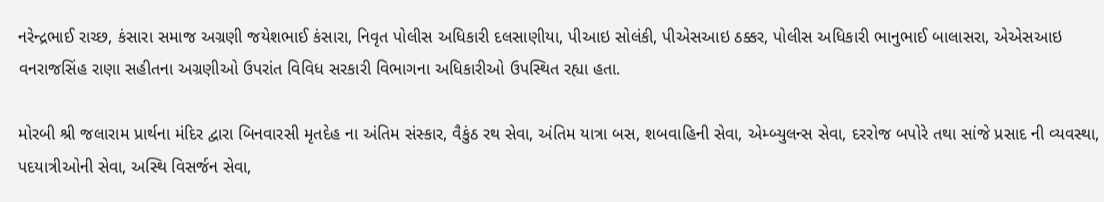નરેન્દ્રભાઈ રાચ્છ, કંસારા સમાજ અગ્રણી જયેશભાઈ કંસારા, નિવૃત પોલીસ અધિકારી દલસાણીયા, પીઆઇ સોલંકી, પીએસઆઇ ઠક્કર, પોલીસ અધિકારી ભાનુભાઈ બાલાસરા, એએસઆઇ વનરાજસિંહ રાણા સહીતના અગ્રણીઓ ઉપરાંત વિવિધ સરકારી વિભાગના અધિકારીઓ ઉપસ્થિત રહ્યા હતા.

મોરબી શ્રી જલારામ પ્રાર્થના મંદિર દ્વારા બિનવારસી મૃતદેહ ના અંતિમ સંસ્કાર, વૈકુંઠ રથ સેવા, અંતિમ યાત્રા બસ, શબવાહિની સેવા, એમ્બ્યુલન્સ સેવા, દરરોજ બપોરે તથા સાંજે પ્રસાદ ની વ્યવસ્થા, પદયાત્રીઓની સેવા, અસ્થિ વિસર્જન સેવા,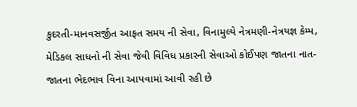કુદરતી-માનવસર્જીત આફત સમય ની સેવા, વિનામુલ્યે નેત્રમણી-નેત્રયજ્ઞ કેમ્પ, મેડિકલ સાધનો ની સેવા જેવી વિવિધ પ્રકારની સેવાઓ કોઈપણ જાતના નાત-જાતના ભેદભાવ વિના આપવામાં આવી રહી છે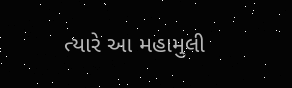ત્યારે આ મહામુલી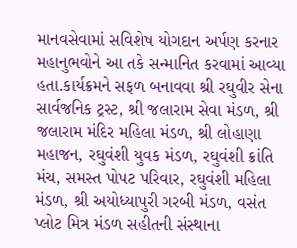માનવસેવામાં સવિશેષ યોગદાન અર્પણ કરનાર મહાનુભવોને આ તકે સન્માનિત કરવામાં આવ્યા હતા.કાર્યક્રમને સફળ બનાવવા શ્રી રઘુવીર સેના સાર્વજનિક ટ્રસ્ટ, શ્રી જલારામ સેવા મંડળ, શ્રી જલારામ મંદિર મહિલા મંડળ, શ્રી લોહાણા મહાજન, રઘુવંશી યુવક મંડળ, રઘુવંશી ક્રાંતિ મંચ, સમસ્ત પોપટ પરિવાર, રઘુવંશી મહિલા મંડળ, શ્રી અયોધ્યાપુરી ગરબી મંડળ, વસંત પ્લોટ મિત્ર મંડળ સહીતની સંસ્થાના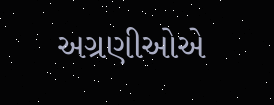અગ્રણીઓએ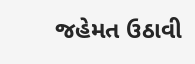જહેમત ઉઠાવી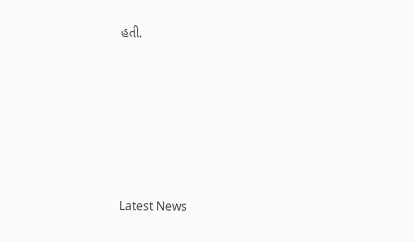હતી.






Latest News